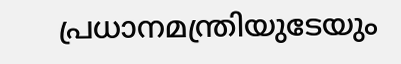പ്രധാനമന്ത്രിയുടേയും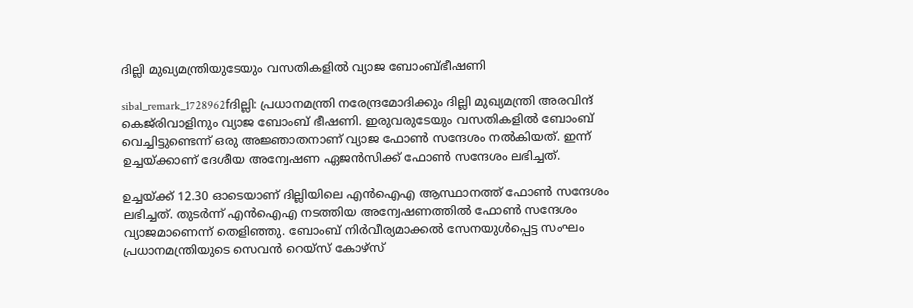ദില്ലി മുഖ്യമന്ത്രിയുടേയും വസതികളില്‍ വ്യാജ ബോംബ്ഭീഷണി

sibal_remark_1728962fദില്ലി: പ്രധാനമന്ത്രി നരേന്ദ്രമോദിക്കും ദില്ലി മുഖ്യമന്ത്രി അരവിന്ദ് കെജ്‌രിവാളിനും വ്യാജ ബോംബ് ഭീഷണി. ഇരുവരുടേയും വസതികളില്‍ ബോംബ് വെച്ചിട്ടുണ്ടെന്ന് ഒരു അജ്ഞാതനാണ് വ്യാജ ഫോണ്‍ സന്ദേശം നല്‍കിയത്. ഇന്ന് ഉച്ചയ്ക്കാണ് ദേശീയ അന്വേഷണ ഏജന്‍സിക്ക് ഫോണ്‍ സന്ദേശം ലഭിച്ചത്.

ഉച്ചയ്ക്ക് 12.30 ഓടെയാണ് ദില്ലിയിലെ എന്‍ഐഎ ആസ്ഥാനത്ത് ഫോണ്‍ സന്ദേശം ലഭിച്ചത്. തുടര്‍ന്ന് എന്‍ഐഎ നടത്തിയ അന്വേഷണത്തില്‍ ഫോണ്‍ സന്ദേശം വ്യാജമാണെന്ന് തെളിഞ്ഞു. ബോംബ് നിര്‍വീര്യമാക്കല്‍ സേനയുള്‍പ്പെട്ട സംഘം പ്രധാനമന്ത്രിയുടെ സെവന്‍ റെയ്‌സ് കോഴ്‌സ്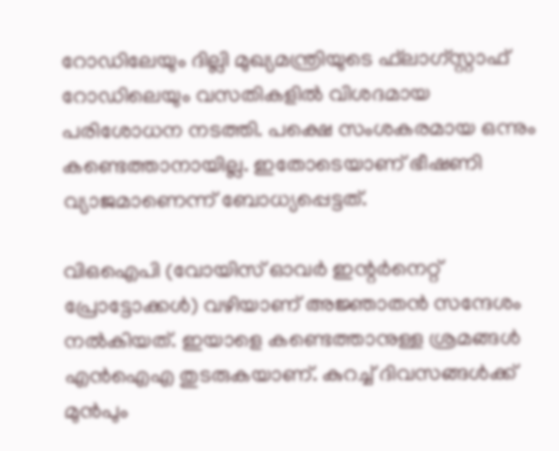റോഡിലേയും ദില്ലി മുഖ്യമന്ത്രിയുടെ ഫ്‌ലാഗ്സ്റ്റാഫ് റോഡിലെയും വസതികളില്‍ വിശദമായ പരിശോധന നടത്തി. പക്ഷെ സംശകരമായ ഒന്നും കണ്ടെത്താനായില്ല. ഇതോടെയാണ് ഭീഷണി വ്യാജമാണെന്ന് ബോധ്യപ്പെട്ടത്.

വിഒഐപി (വോയിസ് ഓവര്‍ ഇന്റര്‍നെറ്റ് പ്രോട്ടോക്കള്‍) വഴിയാണ് അജ്ഞാതന്‍ സന്ദേശം നല്‍കിയത്. ഇയാളെ കണ്ടെത്താനുള്ള ശ്രമങ്ങള്‍ എന്‍ഐഎ തുടരുകയാണ്. കുറച്ച് ദിവസങ്ങള്‍ക്ക് മുന്‍പും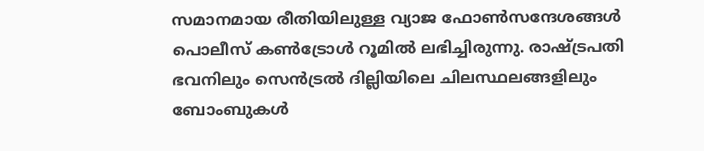സമാനമായ രീതിയിലുള്ള വ്യാജ ഫോണ്‍സന്ദേശങ്ങള്‍ പൊലീസ് കണ്‍ട്രോള്‍ റൂമില്‍ ലഭിച്ചിരുന്നു. രാഷ്ട്രപതി ഭവനിലും സെന്‍ട്രല്‍ ദില്ലിയിലെ ചിലസ്ഥലങ്ങളിലും ബോംബുകള്‍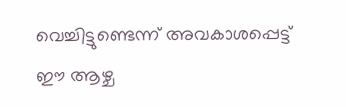വെച്ചിട്ടുണ്ടെന്ന് അവകാശപ്പെട്ട് ഈ ആഴ്ച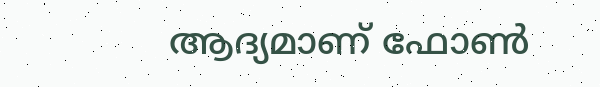ആദ്യമാണ് ഫോണ്‍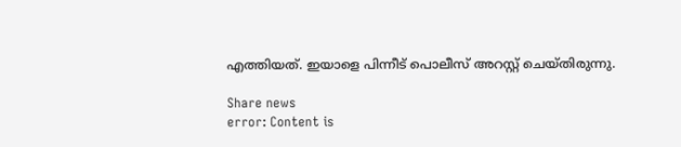എത്തിയത്. ഇയാളെ പിന്നീട് പൊലീസ് അറസ്റ്റ് ചെയ്തിരുന്നു.

Share news
error: Content is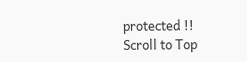protected !!
Scroll to Top